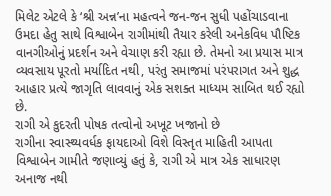મિલેટ એટલે કે ‘શ્રી અન્ન’ના મહત્વને જન-જન સુધી પહોંચાડવાના ઉમદા હેતુ સાથે વિશ્વાબેન રાગીમાંથી તૈયાર કરેલી અનેકવિધ પૌષ્ટિક વાનગીઓનું પ્રદર્શન અને વેચાણ કરી રહ્યા છે. તેમનો આ પ્રયાસ માત્ર વ્યવસાય પૂરતો મર્યાદિત નથી, પરંતુ સમાજમાં પરંપરાગત અને શુદ્ધ આહાર પ્રત્યે જાગૃતિ લાવવાનું એક સશક્ત માધ્યમ સાબિત થઈ રહ્યો છે.
રાગી એ કુદરતી પોષક તત્વોનો અખૂટ ખજાનો છે
રાગીના સ્વાસ્થ્યવર્ધક ફાયદાઓ વિશે વિસ્તૃત માહિતી આપતા વિશ્વાબેન ગામીતે જણાવ્યું હતું કે, રાગી એ માત્ર એક સાધારણ અનાજ નથી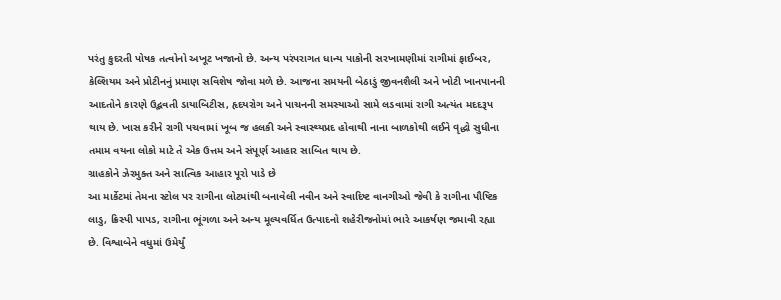પરંતુ કુદરતી પોષક તત્વોનો અખૂટ ખજાનો છે. અન્ય પરંપરાગત ધાન્ય પાકોની સરખામણીમાં રાગીમાં ફાઈબર, કેલ્શિયમ અને પ્રોટીનનું પ્રમાણ સવિશેષ જોવા મળે છે. આજના સમયની બેઠાડું જીવનશૈલી અને ખોટી ખાનપાનની આદતોને કારણે ઉદ્ભવતી ડાયાબિટીસ, હૃદયરોગ અને પાચનની સમસ્યાઓ સામે લડવામાં રાગી અત્યંત મદદરૂપ થાય છે. ખાસ કરીને રાગી પચવામાં ખૂબ જ હલકી અને સ્વાસ્થ્યપ્રદ હોવાથી નાના બાળકોથી લઈને વૃદ્ધો સુધીના તમામ વયના લોકો માટે તે એક ઉત્તમ અને સંપૂર્ણ આહાર સાબિત થાય છે.
ગ્રાહકોને ઝેરમુક્ત અને સાત્વિક આહાર પૂરો પાડે છે
આ માર્કેટમાં તેમના સ્ટોલ પર રાગીના લોટમાંથી બનાવેલી નવીન અને સ્વાદિષ્ટ વાનગીઓ જેવી કે રાગીના પૌષ્ટિક લાડુ, ક્રિસ્પી પાપડ, રાગીના ભૂંગળા અને અન્ય મૂલ્યવર્ધિત ઉત્પાદનો શહેરીજનોમાં ભારે આકર્ષણ જમાવી રહ્યા છે. વિશ્વાબેને વધુમાં ઉમેર્યું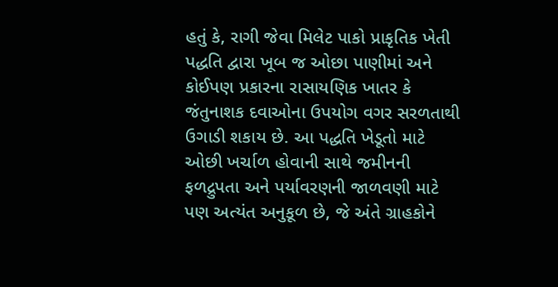હતું કે, રાગી જેવા મિલેટ પાકો પ્રાકૃતિક ખેતી પદ્ધતિ દ્વારા ખૂબ જ ઓછા પાણીમાં અને કોઈપણ પ્રકારના રાસાયણિક ખાતર કે જંતુનાશક દવાઓના ઉપયોગ વગર સરળતાથી ઉગાડી શકાય છે. આ પદ્ધતિ ખેડૂતો માટે ઓછી ખર્ચાળ હોવાની સાથે જમીનની ફળદ્રુપતા અને પર્યાવરણની જાળવણી માટે પણ અત્યંત અનુકૂળ છે, જે અંતે ગ્રાહકોને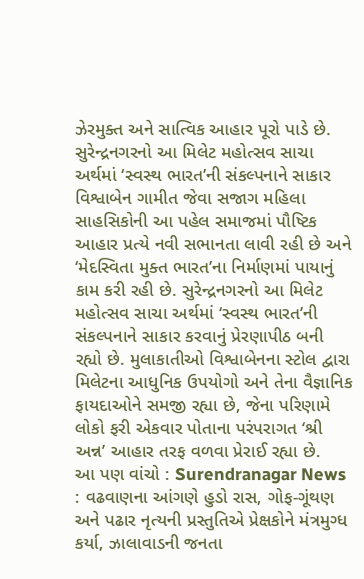ઝેરમુક્ત અને સાત્વિક આહાર પૂરો પાડે છે.
સુરેન્દ્રનગરનો આ મિલેટ મહોત્સવ સાચા અર્થમાં ‘સ્વસ્થ ભારત’ની સંકલ્પનાને સાકાર
વિશ્વાબેન ગામીત જેવા સજાગ મહિલા સાહસિકોની આ પહેલ સમાજમાં પૌષ્ટિક આહાર પ્રત્યે નવી સભાનતા લાવી રહી છે અને ‘મેદસ્વિતા મુક્ત ભારત’ના નિર્માણમાં પાયાનું કામ કરી રહી છે. સુરેન્દ્રનગરનો આ મિલેટ મહોત્સવ સાચા અર્થમાં ‘સ્વસ્થ ભારત’ની સંકલ્પનાને સાકાર કરવાનું પ્રેરણાપીઠ બની રહ્યો છે. મુલાકાતીઓ વિશ્વાબેનના સ્ટોલ દ્વારા મિલેટના આધુનિક ઉપયોગો અને તેના વૈજ્ઞાનિક ફાયદાઓને સમજી રહ્યા છે, જેના પરિણામે લોકો ફરી એકવાર પોતાના પરંપરાગત ‘શ્રી અન્ન’ આહાર તરફ વળવા પ્રેરાઈ રહ્યા છે.
આ પણ વાંચો : Surendranagar News : વઢવાણના આંગણે હુડો રાસ, ગોફ-ગૂંથણ અને પઢાર નૃત્યની પ્રસ્તુતિએ પ્રેક્ષકોને મંત્રમુગ્ધ કર્યા, ઝાલાવાડની જનતા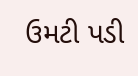ઉમટી પડી